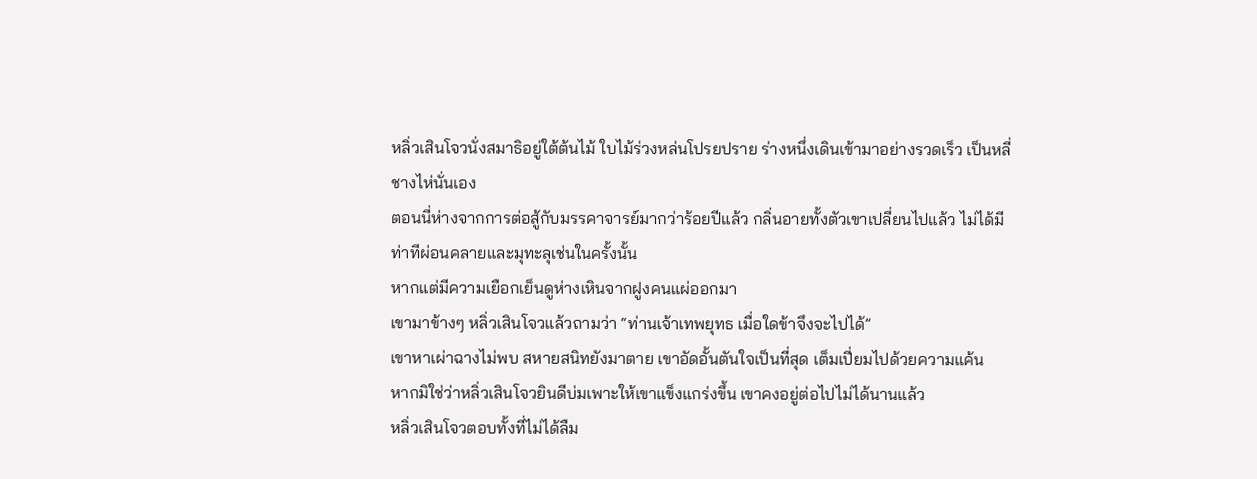หลิ่วเสินโจวนั่งสมาธิอยู่ใต้ต้นไม้ ใบไม้ร่วงหล่นโปรยปราย ร่างหนึ่งเดินเข้ามาอย่างรวดเร็ว เป็นหลี่ชางไห่นั่นเอง
ตอนนี่ห่างจากการต่อสู้กับมรรคาจารย์มากว่าร้อยปีแล้ว กลิ่นอายทั้งตัวเขาเปลี่ยนไปแล้ว ไม่ได้มีท่าทีผ่อนคลายและมุทะลุเช่นในครั้งนั้น
หากแต่มีความเยือกเย็นดูห่างเหินจากฝูงคนแผ่ออกมา
เขามาข้างๆ หลิ่วเสินโจวแล้วถามว่า “ท่านเจ้าเทพยุทธ เมื่อใดข้าจึงจะไปได้”
เขาหาเผ่าฉางไม่พบ สหายสนิทยังมาตาย เขาอัดอั้นตันใจเป็นที่สุด เต็มเปี่ยมไปด้วยความแค้น
หากมิใช่ว่าหลิ่วเสินโจวยินดีบ่มเพาะให้เขาแข็งแกร่งขึ้น เขาคงอยู่ต่อไปไม่ได้นานแล้ว
หลิ่วเสินโจวตอบทั้งที่ไม่ได้ลืม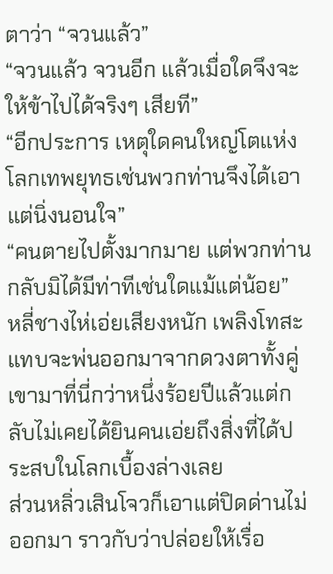ตาว่า “จวนแล้ว”
“จวนแล้ว จวนอีก แล้วเมื่อใดจึงจะให้ข้าไปได้จริงๆ เสียที”
“อีกประการ เหตุใดคนใหญ่โตแห่งโลกเทพยุทธเช่นพวกท่านจึงได้เอาแต่นิ่งนอนใจ”
“คนตายไปตั้งมากมาย แต่พวกท่านกลับมิได้มีท่าทีเช่นใดแม้แต่น้อย”
หลี่ชางไห่เอ่ยเสียงหนัก เพลิงโทสะแทบจะพ่นออกมาจากดวงตาทั้งคู่
เขามาที่นี่กว่าหนึ่งร้อยปีแล้วแต่กลับไม่เคยได้ยินคนเอ่ยถึงสิ่งที่ได้ประสบในโลกเบื้องล่างเลย
ส่วนหลิ่วเสินโจวก็เอาแต่ปิดด่านไม่ออกมา ราวกับว่าปล่อยให้เรื่อ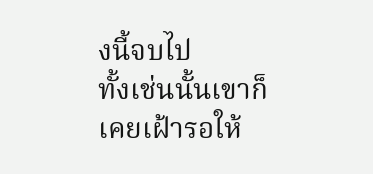งนี้จบไป
ทั้งเช่นนั้นเขาก็เคยเฝ้ารอให้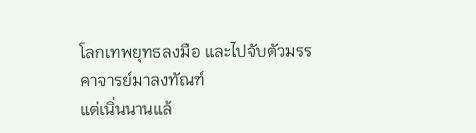โลกเทพยุทธลงมือ และไปจับตัวมรรคาจารย์มาลงทัณฑ์
แต่เนิ่นนานแล้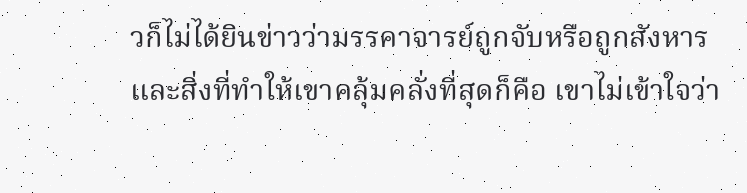วก็ไม่ได้ยินข่าวว่ามรรคาจารย์ถูกจับหรือถูกสังหาร
และสิ่งที่ทำให้เขาคลุ้มคลั่งที่สุดก็คือ เขาไม่เข้าใจว่า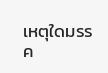เหตุใดมรรค